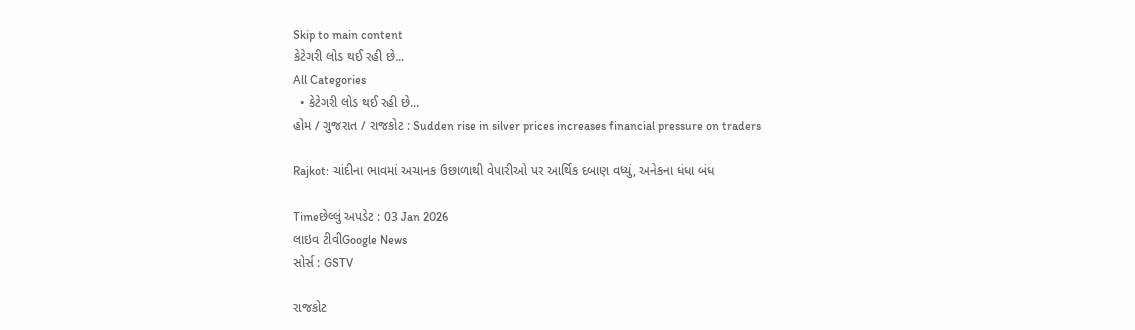Skip to main content
કેટેગરી લોડ થઈ રહી છે...
All Categories
  • કેટેગરી લોડ થઈ રહી છે...
હોમ / ગુજરાત / રાજકોટ : Sudden rise in silver prices increases financial pressure on traders

Rajkot: ચાંદીના ભાવમાં અચાનક ઉછાળાથી વેપારીઓ પર આર્થિક દબાણ વધ્યું, અનેકના ધંધા બંધ

Timeછેલ્લું અપડેટ : 03 Jan 2026
લાઇવ ટીવીGoogle News
સોર્સ : GSTV

રાજકોટ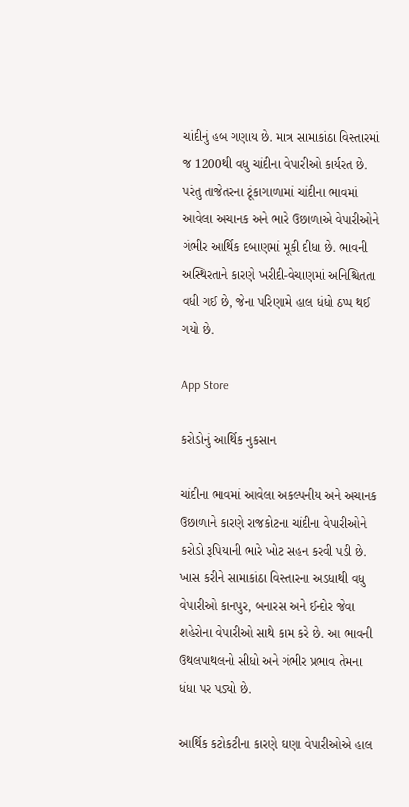ચાંદીનું હબ ગણાય છે. માત્ર સામાકાંઠા વિસ્તારમાં જ 1200થી વધુ ચાંદીના વેપારીઓ કાર્યરત છે. પરંતુ તાજેતરના ટૂંકાગાળામાં ચાંદીના ભાવમાં આવેલા અચાનક અને ભારે ઉછાળાએ વેપારીઓને ગંભીર આર્થિક દબાણમાં મૂકી દીધા છે. ભાવની અસ્થિરતાને કારણે ખરીદી-વેચાણમાં અનિશ્ચિતતા વધી ગઈ છે, જેના પરિણામે હાલ ધંધો ઠપ્પ થઈ ગયો છે.

App Store

કરોડોનું આર્થિક નુકસાન

ચાંદીના ભાવમાં આવેલા અકલ્પનીય અને અચાનક ઉછાળાને કારણે રાજકોટના ચાંદીના વેપારીઓને કરોડો રૂપિયાની ભારે ખોટ સહન કરવી પડી છે. ખાસ કરીને સામાકાંઠા વિસ્તારના અડધાથી વધુ વેપારીઓ કાનપુર, બનારસ અને ઈન્દોર જેવા શહેરોના વેપારીઓ સાથે કામ કરે છે. આ ભાવની ઉથલપાથલનો સીધો અને ગંભીર પ્રભાવ તેમના ધંધા પર પડ્યો છે.

આર્થિક કટોકટીના કારણે ઘણા વેપારીઓએ હાલ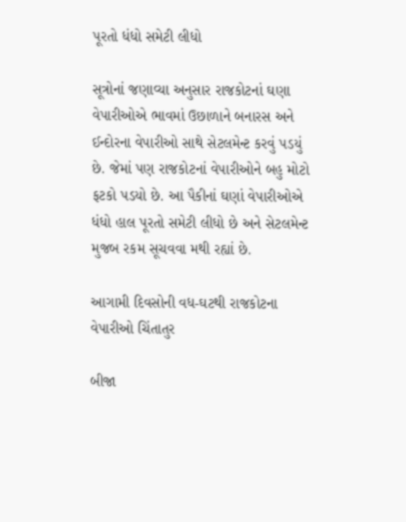પૂરતો ધંધો સમેટી લીધો

સૂત્રોનાં જણાવ્યા અનુસાર રાજકોટનાં ઘણા વેપારીઓએ ભાવમાં ઉછાળાને બનારસ અને ઈન્દોરના વેપારીઓ સાથે સેટલમેન્ટ કરવું પડયું છે. જેમાં પણ રાજકોટનાં વેપારીઓને બહુ મોટો ફટકો પડયો છે. આ પૈકીનાં ઘણાં વેપારીઓએ ધંધો હાલ પૂરતો સમેટી લીધો છે અને સેટલમેન્ટ મુજબ રકમ સૂચવવા મથી રહ્યાં છે.

આગામી દિવસોની વધ-ઘટથી રાજકોટના વેપારીઓ ચિંતાતુર

બીજા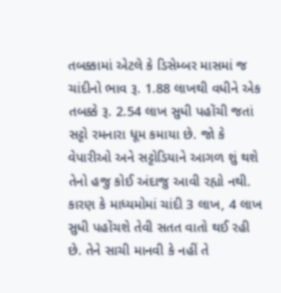તબક્કામાં એટલે કે ડિસેમ્બર માસમાં જ ચાંદીનો ભાવ રૂ. 1.88 લાખથી વધીને એક તબક્કે રૂ. 2.54 લાખ સુધી પહોંચી જતાં સટ્ટો રમનારા ધૂમ કમાયા છે. જો કે વેપારીઓ અને સટ્ટોડિયાને આગળ શું થશે તેનો હજુ કોઈ અંદાજુ આવી રહ્યો નથી. કારણ કે માધ્યમોમાં ચાંદી 3 લાખ, 4 લાખ સુધી પહોંચશે તેવી સતત વાતો થઈ રહી છે. તેને સાચી માનવી કે નહીં તે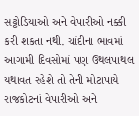સટ્ટોડિયાઓ અને વેપારીઓ નક્કી કરી શકતા નથી. ચાંદીના ભાવમાં આગામી દિવસોમાં પણ ઉથલપાથલ યથાવત રહેશે તો તેની મોટાપાયે રાજકોટનાં વેપારીઓ અને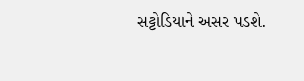સટ્ટોડિયાને અસર પડશે.